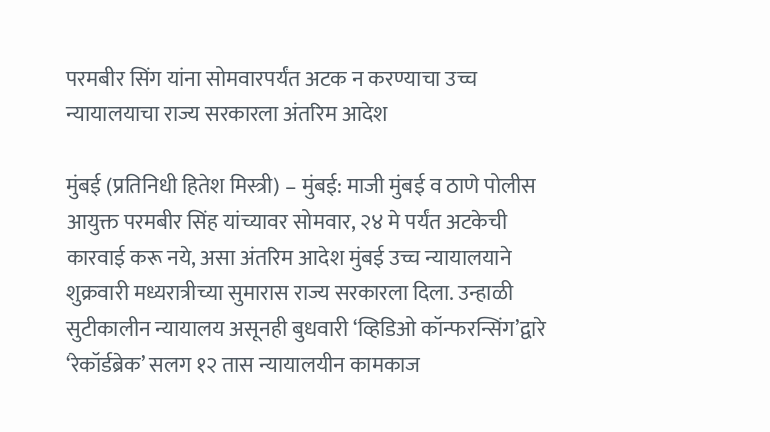परमबीर सिंग यांना सोमवारपर्यंत अटक न करण्याचा उच्च न्यायालयाचा राज्य सरकारला अंतरिम आदेश

मुंबई (प्रतिनिधी हितेश मिस्त्री) – मुंबई: माजी मुंबई व ठाणे पोलीस आयुक्त परमबीर सिंह यांच्यावर सोमवार, २४ मे पर्यंत अटकेची कारवाई करू नये, असा अंतरिम आदेश मुंबई उच्च न्यायालयाने शुक्रवारी मध्यरात्रीच्या सुमारास राज्य सरकारला दिला. उन्हाळी सुटीकालीन न्यायालय असूनही बुधवारी ‘व्हिडिओ कॉन्फरन्सिंग’द्वारे ‘रेकॉर्डब्रेक’ सलग १२ तास न्यायालयीन कामकाज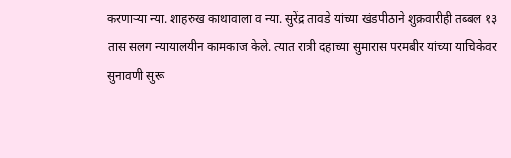करणाऱ्या न्या. शाहरुख काथावाला व न्या. सुरेंद्र तावडे यांच्या खंडपीठाने शुक्रवारीही तब्बल १३ तास सलग न्यायालयीन कामकाज केले. त्यात रात्री दहाच्या सुमारास परमबीर यांच्या याचिकेवर सुनावणी सुरू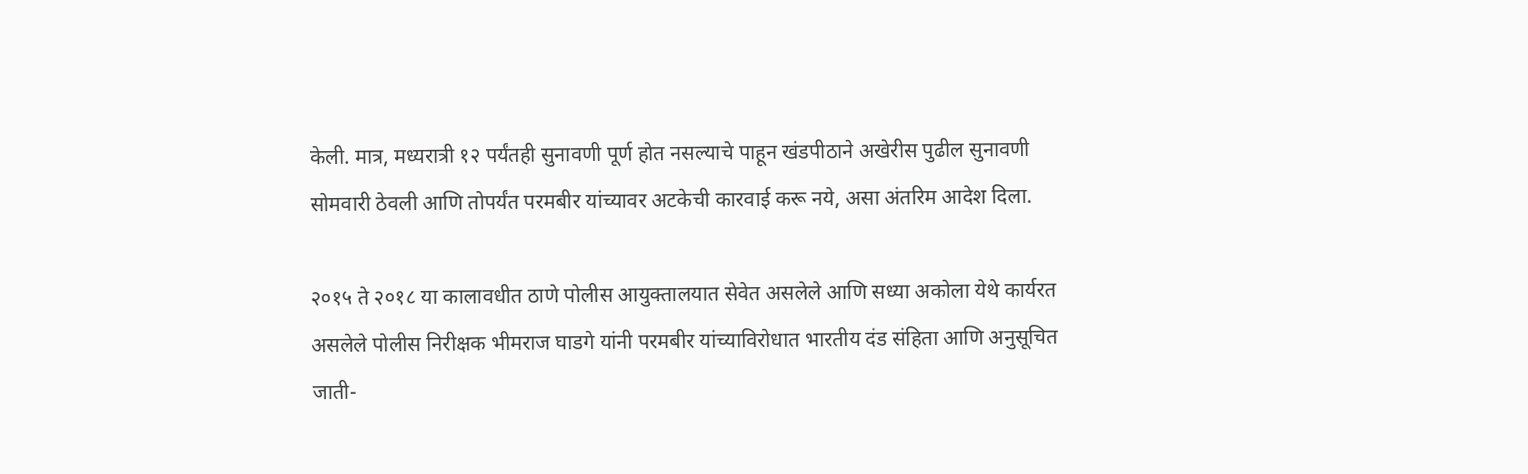केली. मात्र, मध्यरात्री १२ पर्यंतही सुनावणी पूर्ण होत नसल्याचे पाहून खंडपीठाने अखेरीस पुढील सुनावणी सोमवारी ठेवली आणि तोपर्यंत परमबीर यांच्यावर अटकेची कारवाई करू नये, असा अंतरिम आदेश दिला.

२०१५ ते २०१८ या कालावधीत ठाणे पोलीस आयुक्तालयात सेवेत असलेले आणि सध्या अकोला येथे कार्यरत असलेले पोलीस निरीक्षक भीमराज घाडगे यांनी परमबीर यांच्याविरोधात भारतीय दंड संहिता आणि अनुसूचित जाती-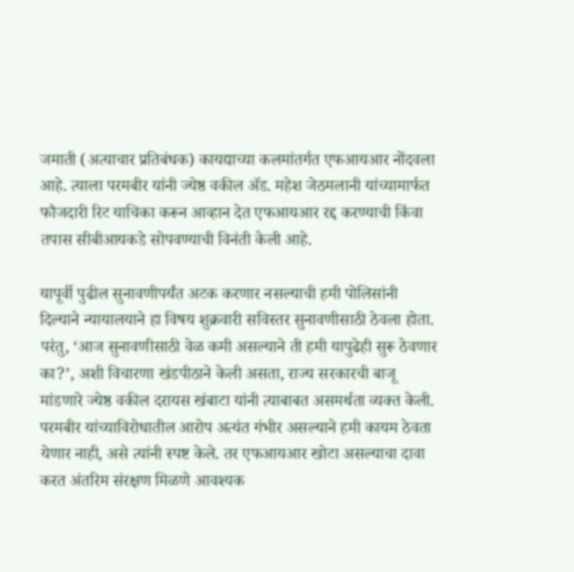जमाती (अत्याचार प्रतिबंधक) कायद्याच्या कलमांतर्गत एफआयआर नोंदवला आहे. त्याला परमबीर यांनी ज्येष्ठ वकील ॲड. महेश जेठमलानी यांच्यामार्फत फौजदारी रिट याचिका करून आव्हान देत एफआयआर रद्द करण्याची किंवा तपास सीबीआयकडे सोपवण्याची विनंती केली आहे.

यापूर्वी पुढील सुनावणीपर्यंत अटक करणार नसल्याची हमी पोलिसांनी दिल्याने न्यायालयाने हा विषय शुक्रवारी सविस्तर सुनावणीसाठी ठेवला होता. परंतु, ‘आज सुनावणीसाठी वेळ कमी असल्याने ती हमी यापुढेही सुरू ठेवणार का?’, अशी विचारणा खंडपीठाने केली असता, राज्य सरकारची बाजू मांडणारे ज्येष्ठ वकील दरायस खंबाटा यांनी त्याबाबत असमर्थता व्यक्त केली. परमबीर यांच्याविरोधातील आरोप अत्यंत गंभीर असल्याने हमी कायम ठेवता येणार नाही, असे त्यांनी स्पष्ट केले. तर एफआयआर खोटा असल्याचा दावा करत अंतरिम संरक्षण मिळणे आवश्यक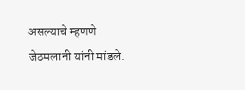असल्याचे म्हणणे जेठमलानी यांनी मांडले.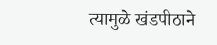त्यामुळे खंडपीठाने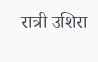रात्री उशिरा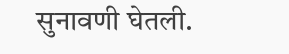सुनावणी घेतली.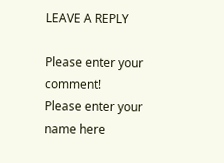LEAVE A REPLY

Please enter your comment!
Please enter your name here